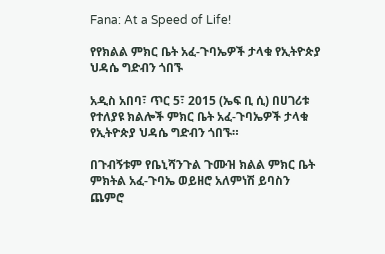Fana: At a Speed of Life!

የየክልል ምክር ቤት አፈ-ጉባኤዎች ታላቁ የኢትዮጵያ ህዳሴ ግድብን ጎበኙ

አዲስ አበባ፣ ጥር 5፣ 2015 (ኤፍ ቢ ሲ) በሀገሪቱ የተለያዩ ክልሎች ምክር ቤት አፈ-ጉባኤዎች ታላቁ የኢትዮጵያ ህዳሴ ግድብን ጎበኙ።

በጉብኝቱም የቤኒሻንጉል ጉሙዝ ክልል ምክር ቤት ምክትል አፈ-ጉባኤ ወይዘሮ አለምነሽ ይባስን ጨምሮ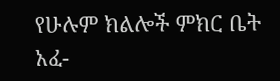የሁሉም ክልሎች ምክር ቤት አፈ-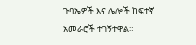ጉባኤዎች እና ሌሎች ከፍተኛ አመራሮች ተገኝተዋል።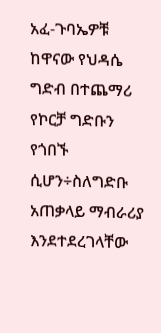አፈ-ጉባኤዎቹ ከዋናው የህዳሴ ግድብ በተጨማሪ የኮርቻ ግድቡን የጎበኙ ሲሆን÷ስለግድቡ አጠቃላይ ማብራሪያ እንደተደረገላቸው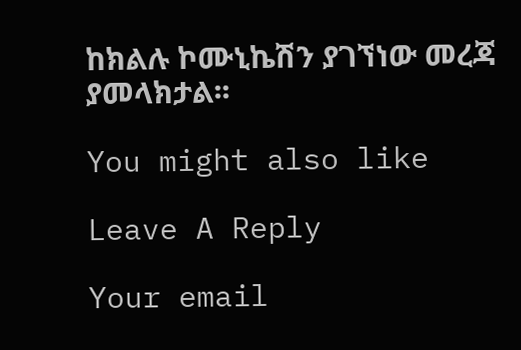ከክልሉ ኮሙኒኬሽን ያገኘነው መረጃ ያመላክታል፡፡

You might also like

Leave A Reply

Your email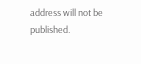address will not be published.